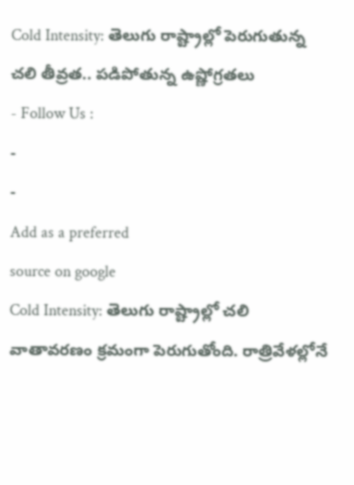Cold Intensity: తెలుగు రాష్ట్రాల్లో పెరుగుతున్న చలి తీవ్రత.. పడిపోతున్న ఉష్ణోగ్రతలు
- Follow Us :
-
-
Add as a preferred
source on google
Cold Intensity: తెలుగు రాష్ట్రాల్లో చలి వాతావరణం క్రమంగా పెరుగుతోంది. రాత్రివేళల్లోనే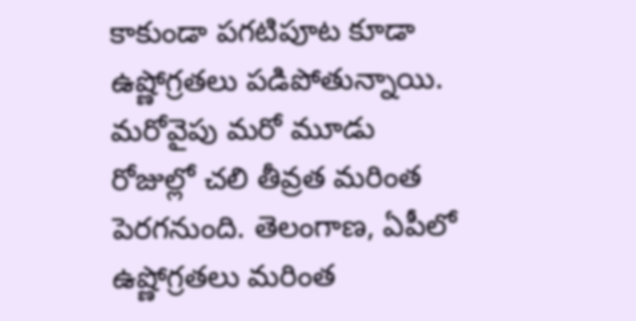కాకుండా పగటిపూట కూడా ఉష్ణోగ్రతలు పడిపోతున్నాయి. మరోవైపు మరో మూడు రోజుల్లో చలి తీవ్రత మరింత పెరగనుంది. తెలంగాణ, ఏపీలో ఉష్ణోగ్రతలు మరింత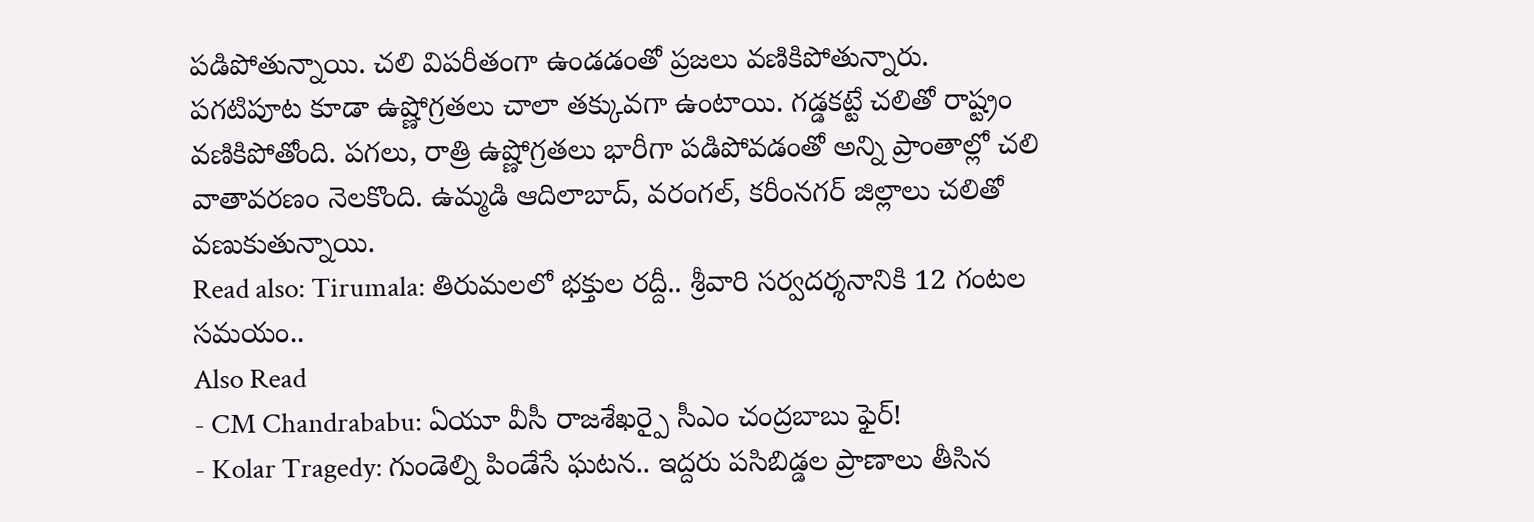పడిపోతున్నాయి. చలి విపరీతంగా ఉండడంతో ప్రజలు వణికిపోతున్నారు. పగటిపూట కూడా ఉష్ణోగ్రతలు చాలా తక్కువగా ఉంటాయి. గడ్డకట్టే చలితో రాష్ట్రం వణికిపోతోంది. పగలు, రాత్రి ఉష్ణోగ్రతలు భారీగా పడిపోవడంతో అన్ని ప్రాంతాల్లో చలి వాతావరణం నెలకొంది. ఉమ్మడి ఆదిలాబాద్, వరంగల్, కరీంనగర్ జిల్లాలు చలితో వణుకుతున్నాయి.
Read also: Tirumala: తిరుమలలో భక్తుల రద్దీ.. శ్రీవారి సర్వదర్శనానికి 12 గంటల సమయం..
Also Read
- CM Chandrababu: ఏయూ వీసీ రాజశేఖర్పై సీఎం చంద్రబాబు ఫైర్!
- Kolar Tragedy: గుండెల్ని పిండేసే ఘటన.. ఇద్దరు పసిబిడ్డల ప్రాణాలు తీసిన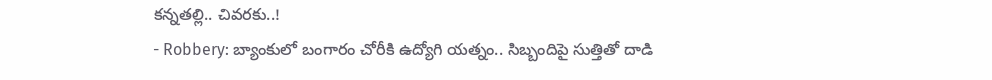కన్నతల్లి.. చివరకు..!
- Robbery: బ్యాంకులో బంగారం చోరీకి ఉద్యోగి యత్నం.. సిబ్బందిపై సుత్తితో దాడి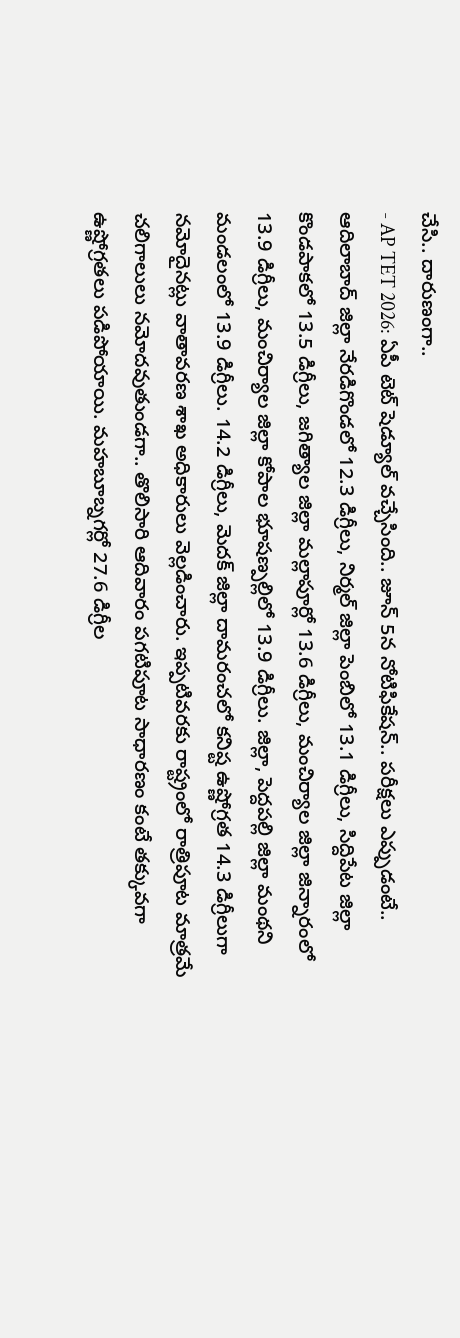చేసి.. దారుణంగా..
- AP TET 2026: ఏపీ టెట్ షెడ్యూల్ వచ్చేసింది.. జూన్ 5న నోటిఫికేషన్.. పరీక్షలు ఎప్పుడంటే..
ఆదిలాబాద్ జిల్లా నేరడిగొండలో 12.3 డిగ్రీలు, నిర్మల్ జిల్లా పెంబిలో 13.1 డిగ్రీలు, సిద్దిపేట జిల్లా కొండపాకలో 13.5 డిగ్రీలు, జగిత్యాల జిల్లా మల్లాపూర్లో 13.6 డిగ్రీలు, మంచిర్యాల జిల్లా జిన్నారంలో 13.9 డిగ్రీలు, మంచిర్యాల జిల్లా కోపాల భూషణ్పల్లిలో 13.9 డిగ్రీలు. జిల్లా, పెద్దపల్లి జిల్లా మంథని మండలంలో 13.9 డిగ్రీలు. 14.2 డిగ్రీలు, మెదక్ జిల్లా దామరంచలో కనిష్ట ఉష్ణోగ్రత 14.3 డిగ్రీలుగా నమోదైనట్లు వాతావరణ శాఖ అధికారులు వెల్లడించారు. ఇప్పటివరకు రాష్ట్రంలో రాత్రిపూట మాత్రమే చలిగాలులు నమోదవుతుండగా.. తొలిసారి ఆదివారం పగటిపూట సాధారణం కంటే తక్కువగా ఉష్ణోగ్రతలు పడిపోయాయి. మహబూబ్నగర్లో 27.6 డిగ్రీల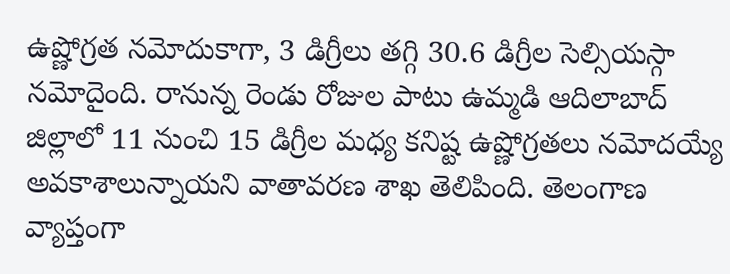ఉష్ణోగ్రత నమోదుకాగా, 3 డిగ్రీలు తగ్గి 30.6 డిగ్రీల సెల్సియస్గా నమోదైంది. రానున్న రెండు రోజుల పాటు ఉమ్మడి ఆదిలాబాద్ జిల్లాలో 11 నుంచి 15 డిగ్రీల మధ్య కనిష్ట ఉష్ణోగ్రతలు నమోదయ్యే అవకాశాలున్నాయని వాతావరణ శాఖ తెలిపింది. తెలంగాణ వ్యాప్తంగా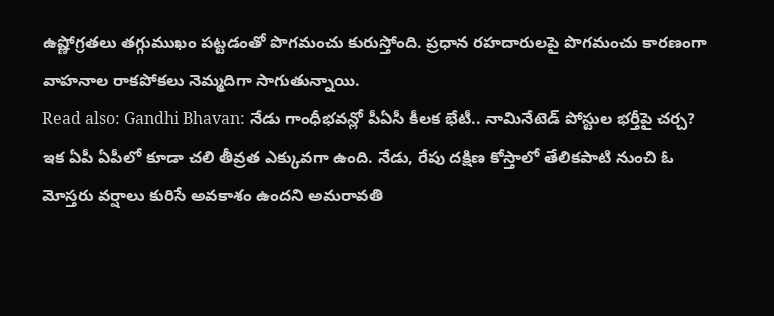ఉష్ణోగ్రతలు తగ్గుముఖం పట్టడంతో పొగమంచు కురుస్తోంది. ప్రధాన రహదారులపై పొగమంచు కారణంగా వాహనాల రాకపోకలు నెమ్మదిగా సాగుతున్నాయి.
Read also: Gandhi Bhavan: నేడు గాంధీభవన్లో పీఏసీ కీలక భేటీ.. నామినేటెడ్ పోస్టుల భర్తీపై చర్చ?
ఇక ఏపీ ఏపీలో కూడా చలి తీవ్రత ఎక్కువగా ఉంది. నేడు, రేపు దక్షిణ కోస్తాలో తేలికపాటి నుంచి ఓ మోస్తరు వర్షాలు కురిసే అవకాశం ఉందని అమరావతి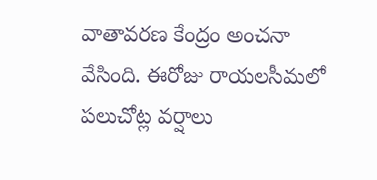వాతావరణ కేంద్రం అంచనా వేసింది. ఈరోజు రాయలసీమలో పలుచోట్ల వర్షాలు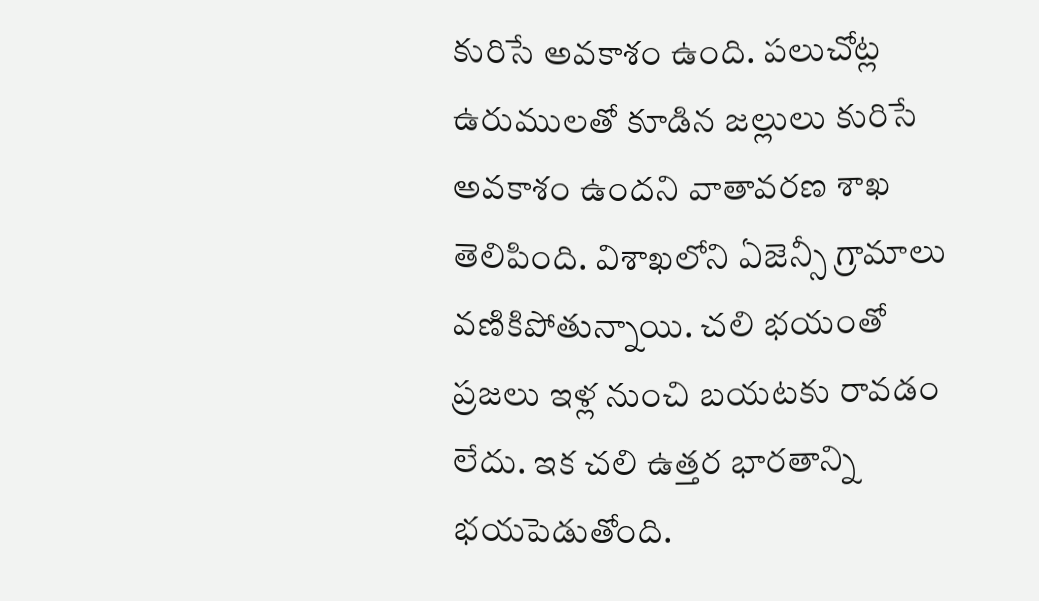కురిసే అవకాశం ఉంది. పలుచోట్ల ఉరుములతో కూడిన జల్లులు కురిసే అవకాశం ఉందని వాతావరణ శాఖ తెలిపింది. విశాఖలోని ఏజెన్సీ గ్రామాలు వణికిపోతున్నాయి. చలి భయంతో ప్రజలు ఇళ్ల నుంచి బయటకు రావడం లేదు. ఇక చలి ఉత్తర భారతాన్ని భయపెడుతోంది.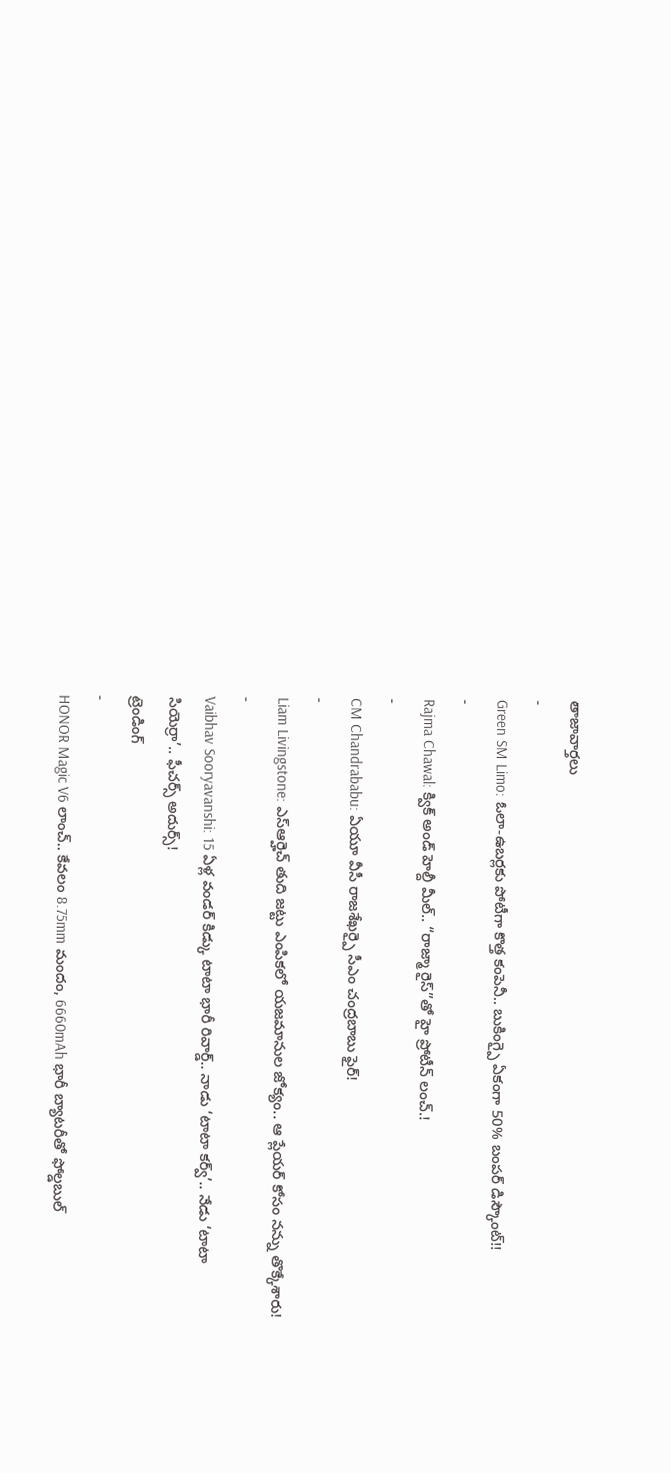తాజావార్తలు
-
Green SM Limo: ఓలా-ఉబర్లకు పోటీగా కొత్త కంపెనీ.. బుకింగ్పై ఏకంగా 50% బంపర్ డిస్కౌంట్!!
-
Rajma Chawal: క్విక్ అండ్ హెల్దీ మీల్.. “రాజ్మా రైస్”తో హై ప్రోటీన్ లంచ్.!
-
CM Chandrababu: ఏయూ వీసీ రాజశేఖర్పై సీఎం చంద్రబాబు ఫైర్!
-
Liam Livingstone: ఎస్ఆర్హెచ్ తుది జట్టు ఎంపికలో యజమానుల జోక్యం.. ఆ ప్లేయర్ కోసం నన్ను తొక్కేశారు!
-
Vaibhav Sooryavanshi: 15 ఏళ్ల వండర్ కిడ్కు టాటా భారీ రివార్డ్.. నాడు ‘టాటా కర్వ్’.. నేడు ‘టాటా సియెర్రా’.. ఫీచర్స్ అదుర్స్!
ట్రెండింగ్
-
HONOR Magic V6 లాంచ్.. కేవలం 8.75mm మందం, 6660mAh భారీ బ్యాటరీతో ఫోల్డబుల్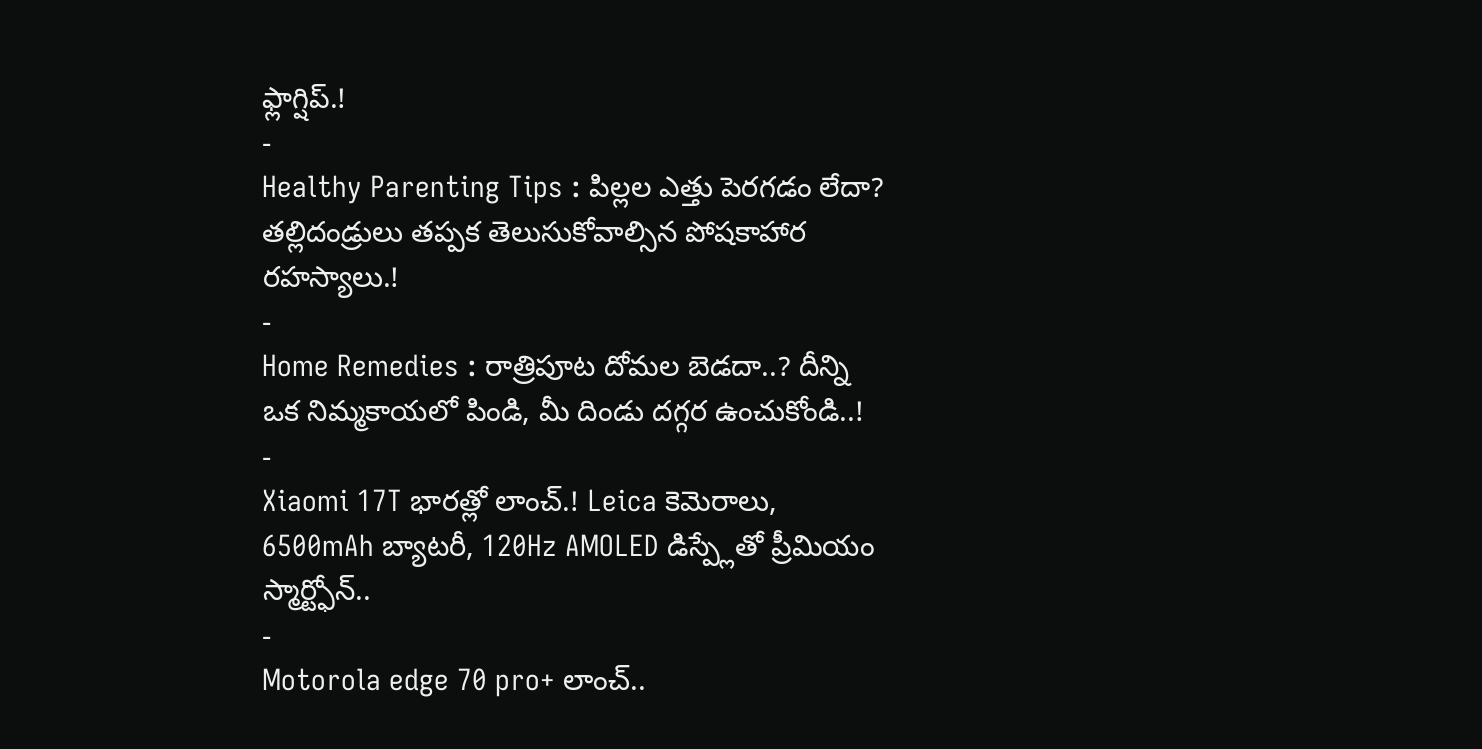ఫ్లాగ్షిప్.!
-
Healthy Parenting Tips : పిల్లల ఎత్తు పెరగడం లేదా? తల్లిదండ్రులు తప్పక తెలుసుకోవాల్సిన పోషకాహార రహస్యాలు.!
-
Home Remedies : రాత్రిపూట దోమల బెడదా..? దీన్ని ఒక నిమ్మకాయలో పిండి, మీ దిండు దగ్గర ఉంచుకోండి..!
-
Xiaomi 17T భారత్లో లాంచ్.! Leica కెమెరాలు, 6500mAh బ్యాటరీ, 120Hz AMOLED డిస్ప్లేతో ప్రీమియం స్మార్ట్ఫోన్..
-
Motorola edge 70 pro+ లాంచ్..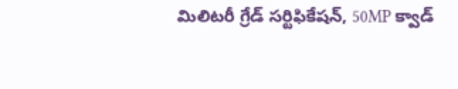మిలిటరీ గ్రేడ్ సర్టిఫికేషన్, 50MP క్వాడ్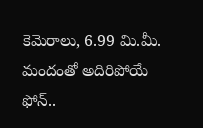కెమెరాలు, 6.99 మి.మీ. మందంతో అదిరిపోయే ఫోన్..